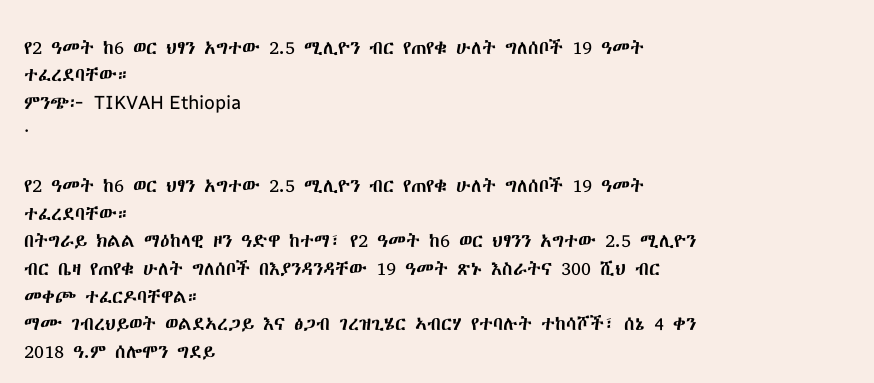የ2 ዓመት ከ6 ወር ህፃን አግተው 2.5 ሚሊዮን ብር የጠየቁ ሁለት ግለሰቦች 19 ዓመት ተፈረደባቸው።
ምንጭ፦ TIKVAH Ethiopia
·

የ2 ዓመት ከ6 ወር ህፃን አግተው 2.5 ሚሊዮን ብር የጠየቁ ሁለት ግለሰቦች 19 ዓመት ተፈረደባቸው።
በትግራይ ክልል ማዕከላዊ ዞን ዓድዋ ከተማ፣ የ2 ዓመት ከ6 ወር ህፃንን አግተው 2.5 ሚሊዮን ብር ቤዛ የጠየቁ ሁለት ግለሰቦች በእያንዳንዳቸው 19 ዓመት ጽኑ እስራትና 300 ሺህ ብር መቀጮ ተፈርዶባቸዋል።
ማሙ ገብረህይወት ወልደኣረጋይ እና ፅጋብ ገረዝጊሄር ኣብርሃ የተባሉት ተከሳሾች፣ ሰኔ 4 ቀን 2018 ዓ.ም ሰሎሞን ግደይ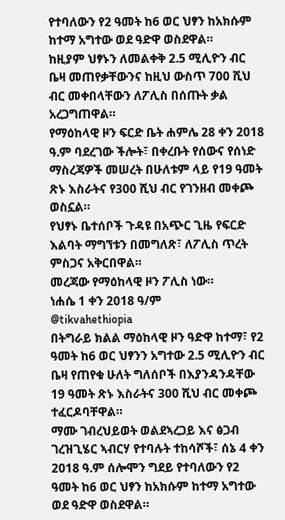የተባለውን የ2 ዓመት ከ6 ወር ህፃን ከአክሱም ከተማ አግተው ወደ ዓድዋ ወስደዋል።
ከዚያም ህፃኑን ለመልቀቅ 2.5 ሚሊዮን ብር ቤዛ መጠየቃቸውንና ከዚህ ውስጥ 700 ሺህ ብር መቀበላቸውን ለፖሊስ በሰጡት ቃል አረጋግጠዋል።
የማዕከላዊ ዞን ፍርድ ቤት ሐምሌ 28 ቀን 2018 ዓ.ም ባደረገው ችሎት፣ በቀረቡት የሰውና የሰነድ ማስረጃዎች መሠረት በሁለቱም ላይ የ19 ዓመት ጽኑ እስራትና የ300 ሺህ ብር የገንዘብ መቀጮ ወስኗል።
የህፃኑ ቤተሰቦች ጉዳዩ በአጭር ጊዜ የፍርድ እልባት ማግኘቱን በመግለጽ፣ ለፖሊስ ጥረት ምስጋና አቅርበዋል።
መረጃው የማዕከላዊ ዞን ፖሊስ ነው።
ነሐሴ 1 ቀን 2018 ዓ/ም
@tikvahethiopia
በትግራይ ክልል ማዕከላዊ ዞን ዓድዋ ከተማ፣ የ2 ዓመት ከ6 ወር ህፃንን አግተው 2.5 ሚሊዮን ብር ቤዛ የጠየቁ ሁለት ግለሰቦች በእያንዳንዳቸው 19 ዓመት ጽኑ እስራትና 300 ሺህ ብር መቀጮ ተፈርዶባቸዋል።
ማሙ ገብረህይወት ወልደኣረጋይ እና ፅጋብ ገረዝጊሄር ኣብርሃ የተባሉት ተከሳሾች፣ ሰኔ 4 ቀን 2018 ዓ.ም ሰሎሞን ግደይ የተባለውን የ2 ዓመት ከ6 ወር ህፃን ከአክሱም ከተማ አግተው ወደ ዓድዋ ወስደዋል።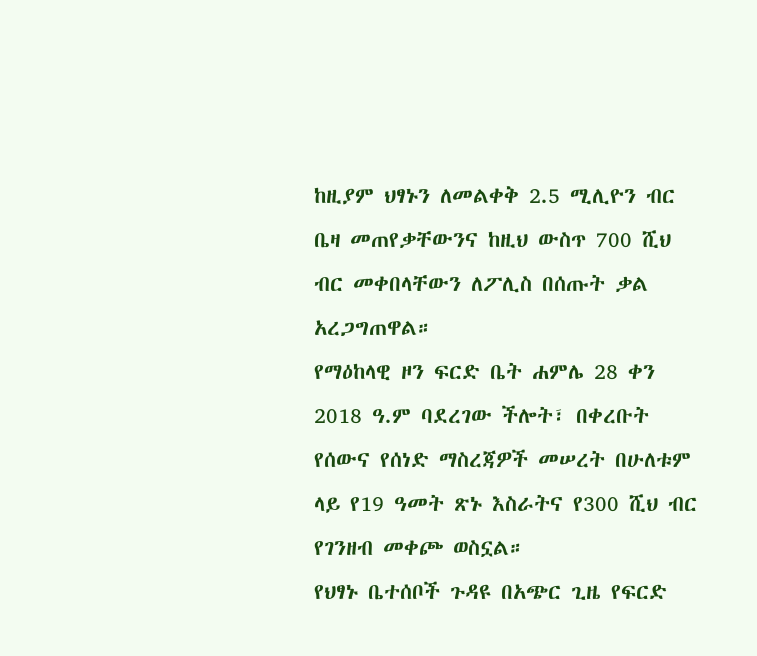ከዚያም ህፃኑን ለመልቀቅ 2.5 ሚሊዮን ብር ቤዛ መጠየቃቸውንና ከዚህ ውስጥ 700 ሺህ ብር መቀበላቸውን ለፖሊስ በሰጡት ቃል አረጋግጠዋል።
የማዕከላዊ ዞን ፍርድ ቤት ሐምሌ 28 ቀን 2018 ዓ.ም ባደረገው ችሎት፣ በቀረቡት የሰውና የሰነድ ማስረጃዎች መሠረት በሁለቱም ላይ የ19 ዓመት ጽኑ እስራትና የ300 ሺህ ብር የገንዘብ መቀጮ ወስኗል።
የህፃኑ ቤተሰቦች ጉዳዩ በአጭር ጊዜ የፍርድ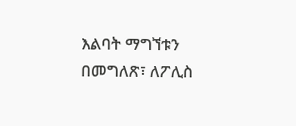እልባት ማግኘቱን በመግለጽ፣ ለፖሊስ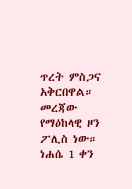ጥረት ምስጋና አቅርበዋል።
መረጃው የማዕከላዊ ዞን ፖሊስ ነው።
ነሐሴ 1 ቀን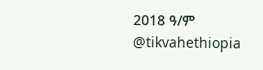2018 ዓ/ም
@tikvahethiopia